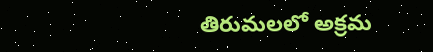తిరుమలలో అక్రమ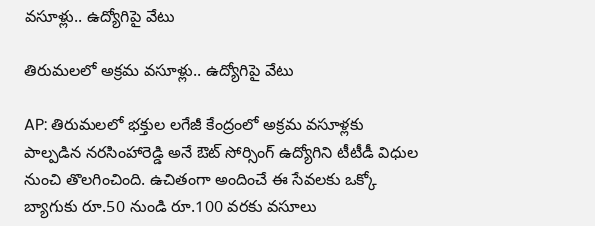వసూళ్లు.. ఉద్యోగిపై వేటు

తిరుమలలో అక్రమ వసూళ్లు.. ఉద్యోగిపై వేటు

AP: తిరుమలలో భక్తుల లగేజీ కేంద్రంలో అక్రమ వసూళ్లకు పాల్పడిన నరసింహారెడ్డి అనే ఔట్ సోర్సింగ్ ఉద్యోగిని టీటీడీ విధుల నుంచి తొలగించింది. ఉచితంగా అందించే ఈ సేవలకు ఒక్కో బ్యాగుకు రూ.50 నుండి రూ.100 వరకు వసూలు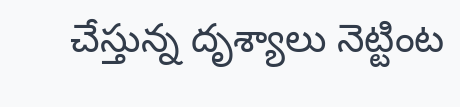చేస్తున్న దృశ్యాలు నెట్టింట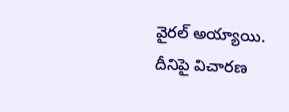వైరల్ అయ్యాయి. దీనిపై విచారణ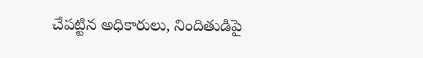చేపట్టిన అధికారులు, నిందితుడిపై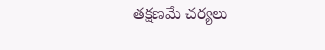తక్షణమే చర్యలు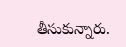తీసుకున్నారు.